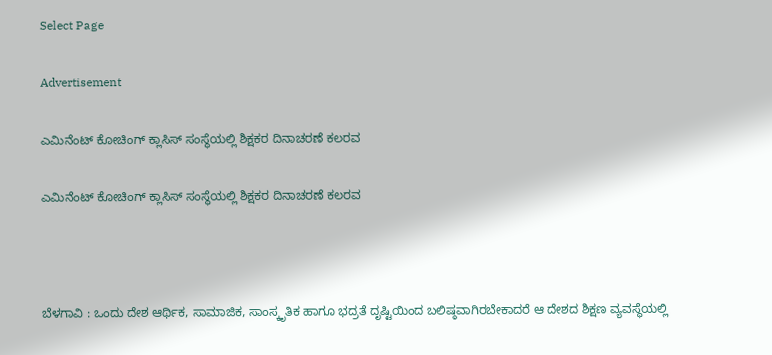Select Page

Advertisement

ಎಮಿನೆಂಟ್ ಕೋಚಿಂಗ್ ಕ್ಲಾಸಿಸ್ ಸಂಸ್ಥೆಯಲ್ಲಿ ಶಿಕ್ಷಕರ ದಿನಾಚರಣೆ ಕಲರವ

ಎಮಿನೆಂಟ್ ಕೋಚಿಂಗ್ ಕ್ಲಾಸಿಸ್ ಸಂಸ್ಥೆಯಲ್ಲಿ ಶಿಕ್ಷಕರ ದಿನಾಚರಣೆ ಕಲರವ



ಬೆಳಗಾವಿ : ಒಂದು ದೇಶ ಆರ್ಥಿಕ, ಸಾಮಾಜಿಕ, ಸಾಂಸ್ಕೃತಿಕ ಹಾಗೂ ಭದ್ರತೆ ದೃಷ್ಟಿಯಿಂದ ಬಲಿಷ್ಠವಾಗಿರಬೇಕಾದರೆ ಆ ದೇಶದ ಶಿಕ್ಷಣ ವ್ಯವಸ್ಥೆಯಲ್ಲಿ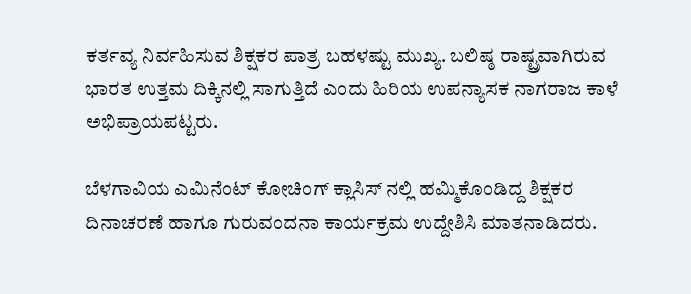ಕರ್ತವ್ಯ ನಿರ್ವಹಿಸುವ ಶಿಕ್ಷಕರ ಪಾತ್ರ ಬಹಳಷ್ಟು ಮುಖ್ಯ. ಬಲಿಷ್ಠ ರಾಷ್ಟ್ರವಾಗಿರುವ ಭಾರತ ಉತ್ತಮ ದಿಕ್ಕಿನಲ್ಲಿ ಸಾಗುತ್ತಿದೆ ಎಂದು ಹಿರಿಯ ಉಪನ್ಯಾಸಕ ನಾಗರಾಜ ಕಾಳೆ ಅಭಿಪ್ರಾಯಪಟ್ಟರು.

ಬೆಳಗಾವಿಯ ಎಮಿನೆಂಟ್ ಕೋಚಿಂಗ್ ಕ್ಲಾಸಿಸ್ ನಲ್ಲಿ ಹಮ್ಮಿಕೊಂಡಿದ್ದ ಶಿಕ್ಷಕರ ದಿನಾಚರಣೆ ಹಾಗೂ ಗುರುವಂದನಾ ಕಾರ್ಯಕ್ರಮ ಉದ್ದೇಶಿಸಿ ಮಾತನಾಡಿದರು.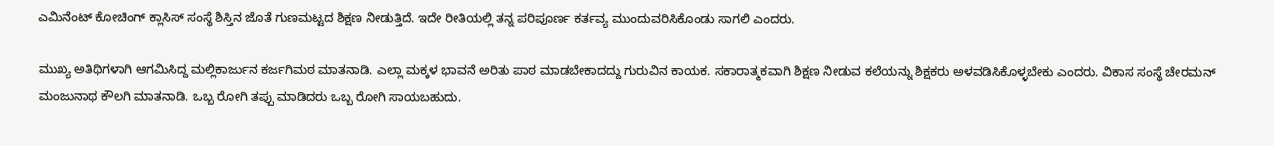ಎಮಿನೆಂಟ್ ಕೋಚಿಂಗ್ ಕ್ಲಾಸಿಸ್ ಸಂಸ್ಥೆ ಶಿಸ್ತಿನ ಜೊತೆ ಗುಣಮಟ್ಟದ ‌ಶಿಕ್ಷಣ ನೀಡುತ್ತಿದೆ. ಇದೇ ರೀತಿಯಲ್ಲಿ ತನ್ನ ಪರಿಪೂರ್ಣ ಕರ್ತವ್ಯ ಮುಂದುವರಿಸಿಕೊಂಡು ಸಾಗಲಿ ಎಂದರು.

ಮುಖ್ಯ ಅತಿಥಿಗಳಾಗಿ ಆಗಮಿಸಿದ್ದ ಮಲ್ಲಿಕಾರ್ಜುನ ಕರ್ಜಗಿಮಠ ಮಾತನಾಡಿ. ಎಲ್ಲಾ ಮಕ್ಕಳ ಭಾವನೆ ಅರಿತು ಪಾಠ ಮಾಡಬೇಕಾದದ್ದು ಗುರುವಿನ ಕಾಯಕ. ಸಕಾರಾತ್ಮಕವಾಗಿ ಶಿಕ್ಷಣ ನೀಡುವ ಕಲೆಯನ್ನು ಶಿಕ್ಷಕರು ಅಳವಡಿಸಿಕೊಳ್ಳಬೇಕು ಎಂದರು. ವಿಕಾಸ ಸಂಸ್ಥೆ ಚೇರಮನ್ ಮಂಜುನಾಥ ಕೌಲಗಿ‌ ಮಾತನಾಡಿ. ಒಬ್ಬ ರೋಗಿ ತಪ್ಪು ಮಾಡಿದರು ಒಬ್ಬ ರೋಗಿ ಸಾಯಬಹುದು.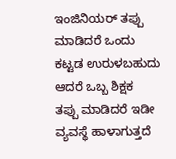ಇಂಜಿನಿಯರ್ ತಪ್ಪು ಮಾಡಿದರೆ ಒಂದು ಕಟ್ಟಡ ಉರುಳಬಹುದು ಆದರೆ ಒಬ್ಬ ಶಿಕ್ಷಕ ತಪ್ಪು ‌ಮಾಡಿದರೆ ಇಡೀ ವ್ಯವಸ್ಥೆ ಹಾಳಾಗುತ್ತದೆ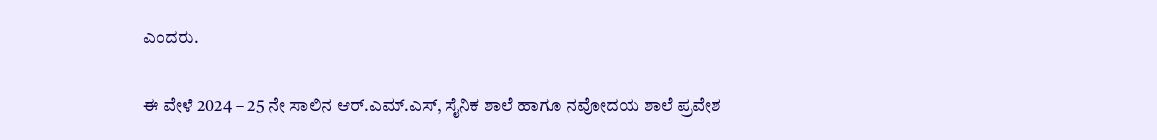ಎಂದರು.

ಈ ವೇಳೆ 2024 – 25 ನೇ ಸಾಲಿನ ಆರ್.ಎಮ್.ಎಸ್, ಸೈನಿಕ ಶಾಲೆ ಹಾಗೂ ನವೋದಯ ಶಾಲೆ ಪ್ರವೇಶ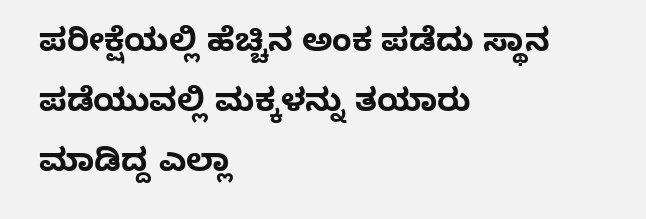ಪರೀಕ್ಷೆಯಲ್ಲಿ ಹೆಚ್ಚಿನ ಅಂಕ ಪಡೆದು ಸ್ಥಾನ ಪಡೆಯುವಲ್ಲಿ ಮಕ್ಕಳನ್ನು ತಯಾರು ಮಾಡಿದ್ದ ಎಲ್ಲಾ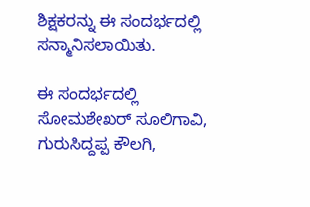ಶಿಕ್ಷಕರನ್ನು ಈ ಸಂದರ್ಭದಲ್ಲಿ ಸನ್ಮಾನಿಸಲಾಯಿತು.

ಈ ಸಂದರ್ಭದಲ್ಲಿ ಸೋಮಶೇಖರ್ ಸೂಲಿಗಾವಿ, ಗುರುಸಿದ್ದಪ್ಪ ಕೌಲಗಿ,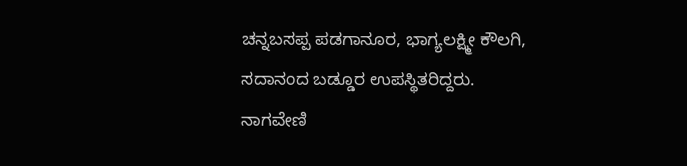ಚನ್ನಬಸಪ್ಪ ಪಡಗಾನೂರ, ಭಾಗ್ಯಲಕ್ಷ್ಮೀ ಕೌಲಗಿ, ಸದಾನಂದ ಬಡ್ಡೂರ ಉಪಸ್ಥಿತರಿದ್ದರು. ನಾಗವೇಣಿ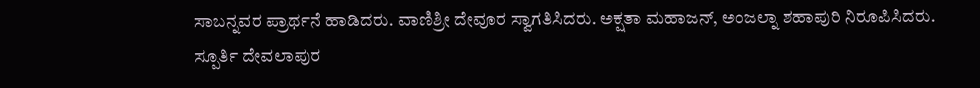ಸಾಬನ್ನವರ ಪ್ರಾರ್ಥನೆ ಹಾಡಿದರು. ವಾಣಿಶ್ರೀ ದೇವೂರ ಸ್ವಾಗತಿಸಿದರು. ಅಕ್ಷತಾ ಮಹಾಜನ್, ಅಂಜಲ್ನಾ ಶಹಾಪುರಿ ನಿರೂಪಿಸಿದರು. ಸ್ಪೂರ್ತಿ ದೇವಲಾಪುರ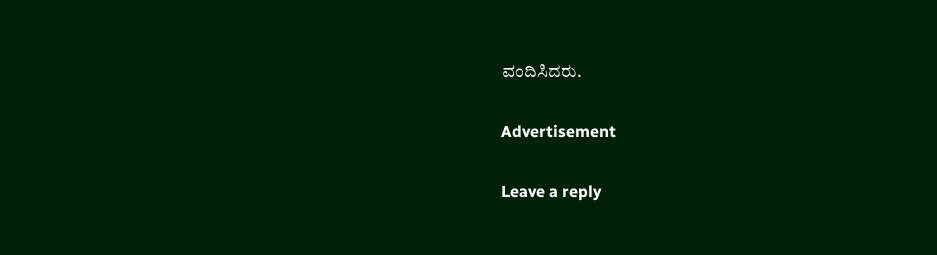ವಂದಿಸಿದರು.

Advertisement

Leave a reply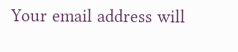Your email address will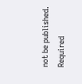not be published. Required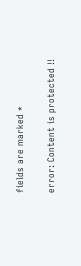fields are marked *

error: Content is protected !!